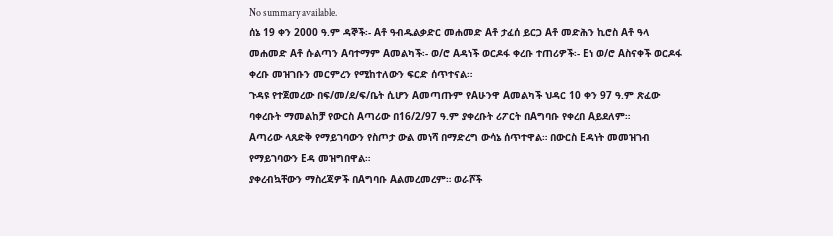No summary available.
ሰኔ 19 ቀን 2000 ዓ.ም ዳኞች፡- Aቶ ዓብዱልቃድር መሐመድ Aቶ ታፈሰ ይርጋ Aቶ መድሕን ኪሮስ Aቶ ዓላ መሐመድ Aቶ ሱልጣን Aባተማም Aመልካች፡- ወ/ሮ Aዳነች ወርዶፋ ቀረቡ ተጠሪዎች፡- Eነ ወ/ሮ Aስናቀች ወርዶፋ ቀረቡ መዝገቡን መርምረን የሚከተለውን ፍርድ ሰጥተናል።
ጉዳዩ የተጀመረው በፍ/መ/ደ/ፍ/ቤት ሲሆን Aመጣጡም የAሁንዋ Aመልካች ህዳር 10 ቀን 97 ዓ.ም ጽፈው ባቀረቡት ማመልከቻ የውርስ Aጣሪው በ16/2/97 ዓ.ም ያቀረቡት ሪፖርት በAግባቡ የቀረበ Aይደለም።
Aጣሪው ላጸድቅ የማይገባውን የስጦታ ውል መነሻ በማድረግ ውሳኔ ሰጥተዋል። በውርስ Eዳነት መመዝገብ የማይገባውን Eዳ መዝግበዋል።
ያቀረብኳቸውን ማስረጃዎች በAግባቡ Aልመረመረም። ወራሾች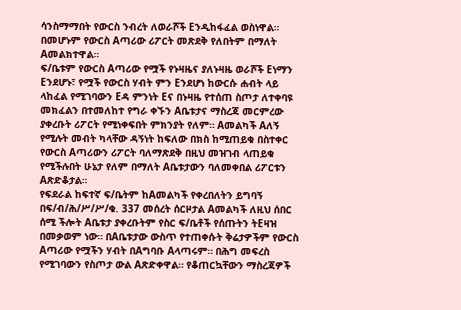ሳንስማማበት የውርስ ንብረት ለወራሾች Eንዲከፋፈል ወስነዋል። በመሆኑም የውርስ Aጣሪው ሪፖርት መጽደቅ የለበትም በማለት Aመልክተዋል።
ፍ/ቤቱም የውርስ Aጣሪው የሟች የኑዛዜና ያለኑዛዜ ወራሾች Eነማን Eንደሆኑ፣ የሟች የውርስ ሃብት ምን Eንደሆነ ከውርሱ ሐብት ላይ ላከፈል የሚገባውን Eዳ ምንነት Eና በኑዛዜ የተሰጠ ስጦታ ለተቀባዩ መክፈልን በተመለከተ የግራ ቀኙን Aቤቱታና ማስረጃ መርምረው ያቀረቡት ሪፖርት የሚነቀፍበት ምክንያት የለም። Aመልካች Aለኝ የሚሉት መብት ካላቸው ዳኝነት ከፍለው በክስ ከሚጠይቁ በስተቀር የውርስ Aጣሪውን ሪፖርት ባለማጽደቅ በዚህ መዝገብ ላጠይቁ የሚችሉበት ሁኔታ የለም በማለት Aቤቱታውን ባለመቀበል ሪፖርቱን Aጽድቆታል።
የፍደራል ከፍተኛ ፍ/ቤትም ከAመልካች የቀረበለትን ይግባኝ በፍ/ብ/ሕ/ሥ/ሥ/ቁ. 337 መሰረት ሰርዞታል Aመልካች ለዚህ ሰበር ሰሚ ችሎት Aቤቱታ ያቀረቡትም የስር ፍ/ቤቶች የሰጡትን ትEዛዝ በመቃወም ነው። በAቤቱታው ውስጥ የተጠቀሱት ቅሬታዎችም የውርስ Aጣሪው የሟችን ሃብት በAግባቡ Aላጣሩም። በሕግ መፍረስ የሚገባውን የስጦታ ውል Aጽድቀዋል። የቆጠርኳቸውን ማስረጃዎች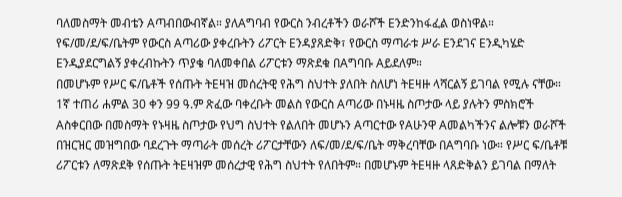ባለመስማት መብቴን Aጣብበውብኛል። ያለAግባብ የውርስ ንብረቶችን ወራሾች Eንድንከፋፈል ወስነዋል። የፍ/መ/ደ/ፍ/ቤትም የውርስ Aጣሪው ያቀረቡትን ሪፖርት Eንዳያጸድቅ፣ የውርስ ማጣራቱ ሥራ Eንደገና Eንዲካሄድ Eንዲያደርግልኝ ያቀረብኩትን ጥያቄ ባለመቀበል ሪፖርቱን ማጽደቁ በAግባቡ Aይደለም።
በመሆኑም የሥር ፍ/ቤቶች የሰጡት ትEዛዝ መሰረትዊ የሕግ ስህተት ያለበት ስለሆነ ትEዛዙ ላሻርልኝ ይገባል የሚሉ ናቸው።
1ኛ ተጠሪ ሐምል 30 ቀን 99 ዓ.ም ጽፈው ባቀረቡት መልስ የውርስ Aጣሪው በኑዛዜ ስጦታው ላይ ያሉትን ምስክሮች Aስቀርበው በመስማት የኑዛዜ ስጦታው የህግ ስህተት የልለበት መሆኑን Aጣርተው የAሁንዋ Aመልካችንና ልሎቹን ወራሾች በዝርዝር መዝግበው ባደረጉት ማጣራት መሰረት ሪፖርታቸውን ለፍ/መ/ደ/ፍ/ቤት ማቅረባቸው በAግባቡ ነው። የሥር ፍ/ቤቶቹ ሪፖርቱን ለማጽደቅ የሰጡት ትEዛዝም መሰረታዊ የሕግ ስህተት የለበትም። በመሆኑም ትEዛዙ ላጸድቅልን ይገባል በማለት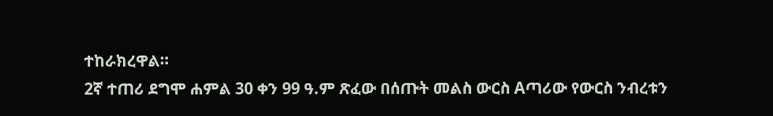ተከራክረዋል።
2ኛ ተጠሪ ደግሞ ሐምል 30 ቀን 99 ዓ.ም ጽፈው በሰጡት መልስ ውርስ Aጣሪው የውርስ ንብረቱን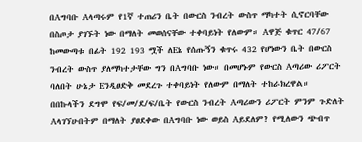በAግባቡ Aላጣሩም የ1ኛ ተጠሪን ቤት በውርስ ንብረት ውስጥ ማካተት ሲኖርባቸው በስጦታ ያገኙት ነው በማለት መወሰናቸው ተቀባይነት የለውም። Aዋጅ ቁጥር 47/67 ከመውጣቱ በፊት 192 193 ሟች ለEኔ የሰጡኝን ቁጥሩ 432 የሆነውን ቤት በውርስ ንብረት ውስጥ ያለማካተታቸው ግን በAግባቡ ነው። በመሆኑም የውርስ Aጣሪው ሪፖርት ባለበት ሁኔታ Eንዲፀድቅ መደረጉ ተቀባይነት የለውም በማለት ተከራክረዋል።
በበኩላችን ደግሞ የፍ/መ/ደ/ፍ/ቤት የውርስ ንብረት Aጣሪውን ሪፖርት ምንም ጉድለት Aላገኘሁበትም በማለት ያፀደቀው በAግባቡ ነው ወይስ Aይደለም? የሚለውን ጭብጥ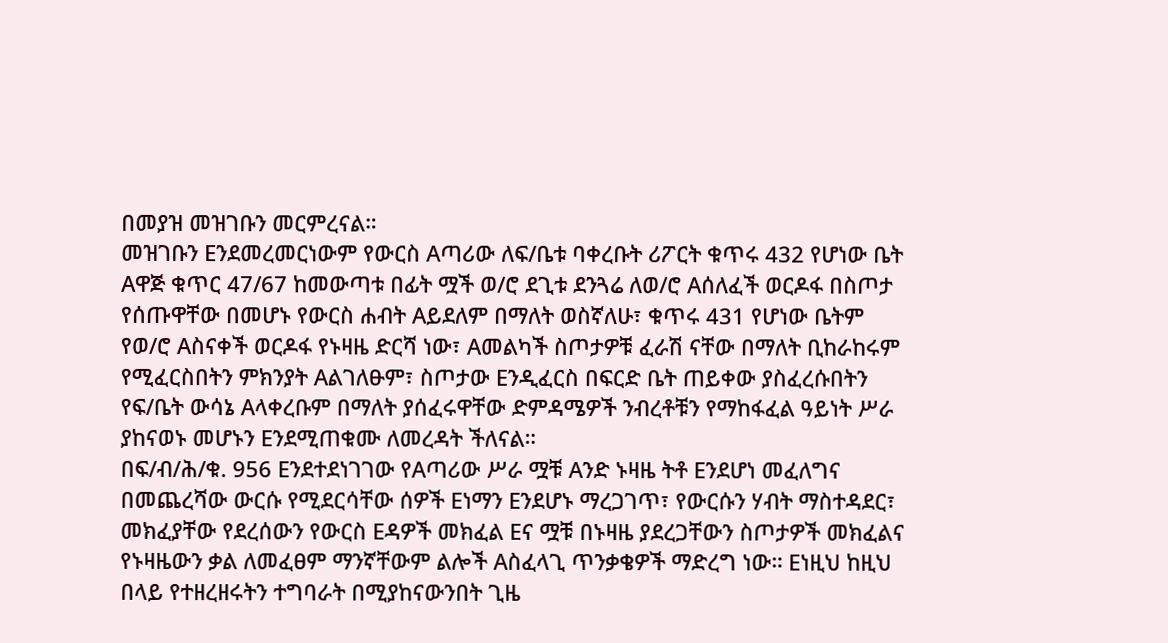በመያዝ መዝገቡን መርምረናል።
መዝገቡን Eንደመረመርነውም የውርስ Aጣሪው ለፍ/ቤቱ ባቀረቡት ሪፖርት ቁጥሩ 432 የሆነው ቤት Aዋጅ ቁጥር 47/67 ከመውጣቱ በፊት ሟች ወ/ሮ ደጊቱ ደንጓሬ ለወ/ሮ Aሰለፈች ወርዶፋ በስጦታ የሰጡዋቸው በመሆኑ የውርስ ሐብት Aይደለም በማለት ወስኛለሁ፣ ቁጥሩ 431 የሆነው ቤትም የወ/ሮ Aስናቀች ወርዶፋ የኑዛዜ ድርሻ ነው፣ Aመልካች ስጦታዎቹ ፈራሽ ናቸው በማለት ቢከራከሩም የሚፈርስበትን ምክንያት Aልገለፁም፣ ስጦታው Eንዲፈርስ በፍርድ ቤት ጠይቀው ያስፈረሱበትን የፍ/ቤት ውሳኔ Aላቀረቡም በማለት ያሰፈሩዋቸው ድምዳሜዎች ንብረቶቹን የማከፋፈል ዓይነት ሥራ ያከናወኑ መሆኑን Eንደሚጠቁሙ ለመረዳት ችለናል።
በፍ/ብ/ሕ/ቁ. 956 Eንደተደነገገው የAጣሪው ሥራ ሟቹ Aንድ ኑዛዜ ትቶ Eንደሆነ መፈለግና በመጨረሻው ውርሱ የሚደርሳቸው ሰዎች Eነማን Eንደሆኑ ማረጋገጥ፣ የውርሱን ሃብት ማስተዳደር፣ መክፈያቸው የደረሰውን የውርስ Eዳዎች መክፈል Eና ሟቹ በኑዛዜ ያደረጋቸውን ስጦታዎች መክፈልና የኑዛዜውን ቃል ለመፈፀም ማንኛቸውም ልሎች Aስፈላጊ ጥንቃቄዎች ማድረግ ነው። Eነዚህ ከዚህ በላይ የተዘረዘሩትን ተግባራት በሚያከናውንበት ጊዜ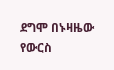ደግሞ በኑዛዜው የውርስ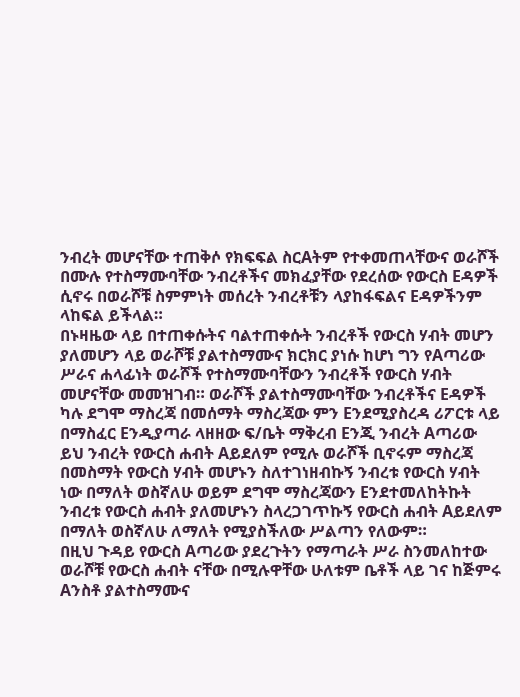ንብረት መሆናቸው ተጠቅሶ የክፍፍል ስርAትም የተቀመጠላቸውና ወራሾች በሙሉ የተስማሙባቸው ንብረቶችና መክፈያቸው የደረሰው የውርስ Eዳዎች ሲኖሩ በወራሾቹ ስምምነት መሰረት ንብረቶቹን ላያከፋፍልና Eዳዎችንም ላከፍል ይችላል።
በኑዛዜው ላይ በተጠቀሱትና ባልተጠቀሱት ንብረቶች የውርስ ሃብት መሆን ያለመሆን ላይ ወራሾቹ ያልተስማሙና ክርክር ያነሱ ከሆነ ግን የAጣሪው ሥራና ሐላፊነት ወራሾች የተስማሙባቸውን ንብረቶች የውርስ ሃብት መሆናቸው መመዝገብ። ወራሾች ያልተስማሙባቸው ንብረቶችና Eዳዎች ካሉ ደግሞ ማስረጃ በመሰማት ማስረጃው ምን Eንደሚያስረዳ ሪፖርቱ ላይ በማስፈር Eንዲያጣራ ላዘዘው ፍ/ቤት ማቅረብ Eንጂ ንብረት Aጣሪው ይህ ንብረት የውርስ ሐብት Aይደለም የሚሉ ወራሾች ቢኖሩም ማስረጃ በመስማት የውርስ ሃብት መሆኑን ስለተገነዘብኩኝ ንብረቱ የውርስ ሃብት ነው በማለት ወስኛለሁ ወይም ደግሞ ማስረጃውን Eንደተመለከትኩት ንብረቱ የውርስ ሐብት ያለመሆኑን ስላረጋገጥኩኝ የውርስ ሐብት Aይደለም በማለት ወስኛለሁ ለማለት የሚያስችለው ሥልጣን የለውም።
በዚህ ጉዳይ የውርስ Aጣሪው ያደረጉትን የማጣራት ሥራ ስንመለከተው ወራሾቹ የውርስ ሐብት ናቸው በሚሉዋቸው ሁለቱም ቤቶች ላይ ገና ከጅምሩ Aንስቶ ያልተስማሙና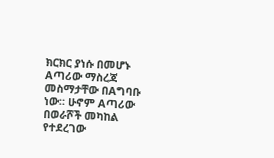ክርክር ያነሱ በመሆኑ Aጣሪው ማስረጃ መስማታቸው በAግባቡ ነው። ሁኖም Aጣሪው በወራሾች መካከል የተደረገው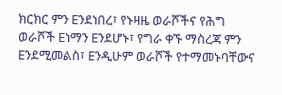ክርክር ምን Eንደነበረ፣ የኑዛዜ ወራሾችና የሕግ ወራሾች Eነማን Eንደሆኑ፣ የግራ ቀኙ ማስረጃ ምን Eንደሚመልስ፣ Eንዲሁም ወራሾች የተማመኑባቸውና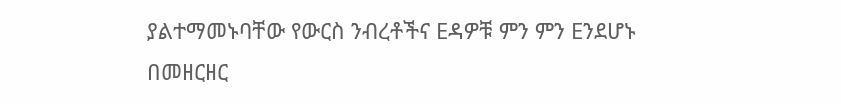ያልተማመኑባቸው የውርስ ንብረቶችና Eዳዎቹ ምን ምን Eንደሆኑ በመዘርዘር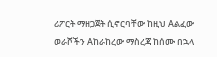ሪፖርት ማዘጋጀት ሲኖርባቸው ከዚህ Aልፈው ወራሾችን Aከራከረው ማስረጃ ከሰሙ በኋላ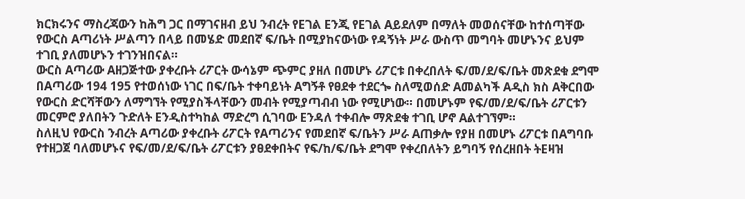ክርክሩንና ማስረጃውን ከሕግ ጋር በማገናዘብ ይህ ንብረት የEገል Eንጂ የEገል Aይደለም በማለት መወሰናቸው ከተሰጣቸው የውርስ Aጣሪነት ሥልጣን በላይ በመሄድ መደበኛ ፍ/ቤት በሚያከናውነው የዳኝነት ሥራ ውስጥ መግባት መሆኑንና ይህም ተገቢ ያለመሆኑን ተገንዝበናል።
ውርስ Aጣሪው Aዘጋጅተው ያቀረቡት ሪፖርት ውሳኔም ጭምር ያዘለ በመሆኑ ሪፖርቱ በቀረበለት ፍ/መ/ደ/ፍ/ቤት መጽደቁ ደግሞ በAጣሪው 194 195 የተወሰነው ነገር በፍ/ቤት ተቀባይነት Aግኝቶ የፀደቀ ተደርጐ ስለሚወሰድ Aመልካች Aዲስ ክስ Aቅርበው የውርስ ድርሻቸውን ለማግኘት የሚያስችላቸውን መብት የሚያጣብብ ነው የሚሆነው። በመሆኑም የፍ/መ/ደ/ፍ/ቤት ሪፖርቱን መርምሮ ያለበትን ጉድለት Eንዲስተካከል ማድረግ ሲገባው Eንዳለ ተቀብሎ ማጽደቁ ተገቢ ሆኖ Aልተገኘም።
ስለዚህ የውርስ ንብረት Aጣሪው ያቀረቡት ሪፖርት የAጣሪንና የመደበኛ ፍ/ቤትን ሥራ Aጠቃሎ የያዘ በመሆኑ ሪፖርቱ በAግባቡ የተዘጋጀ ባለመሆኑና የፍ/መ/ደ/ፍ/ቤት ሪፖርቱን ያፀደቀበትና የፍ/ከ/ፍ/ቤት ደግሞ የቀረበለትን ይግባኝ የሰረዘበት ትEዛዝ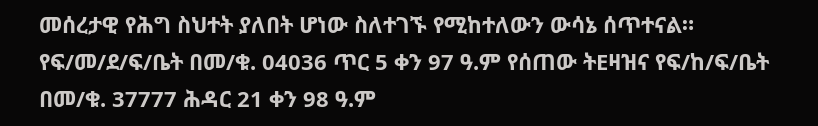መሰረታዊ የሕግ ስህተት ያለበት ሆነው ስለተገኙ የሚከተለውን ውሳኔ ሰጥተናል።
የፍ/መ/ደ/ፍ/ቤት በመ/ቁ. 04036 ጥር 5 ቀን 97 ዓ.ም የሰጠው ትEዛዝና የፍ/ከ/ፍ/ቤት በመ/ቁ. 37777 ሕዳር 21 ቀን 98 ዓ.ም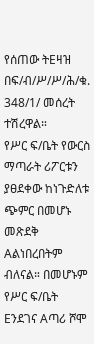የሰጠው ትEዛዝ በፍ/ብ/ሥ/ሥ/ሕ/ቁ. 348/1/ መሰረት ተሽረዋል።
የሥር ፍ/ቤት የውርስ ማጣራት ሪፖርቱን ያፀደቀው ከነጉድለቱ ጭምር በመሆኑ መጽደቅ Aልነበረበትም ብለናል። በመሆኑም የሥር ፍ/ቤት Eንደገና Aጣሪ ሾሞ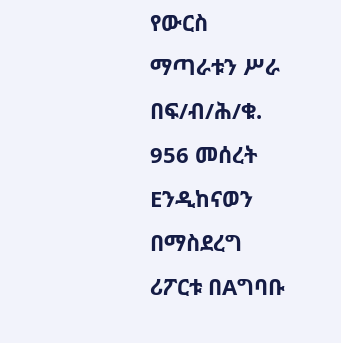የውርስ ማጣራቱን ሥራ በፍ/ብ/ሕ/ቁ. 956 መሰረት Eንዲከናወን በማስደረግ ሪፖርቱ በAግባቡ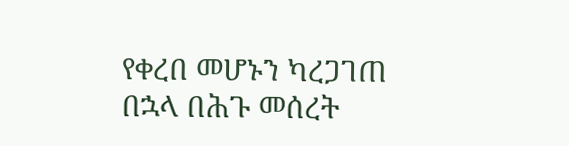የቀረበ መሆኑን ካረጋገጠ በኋላ በሕጉ መሰረት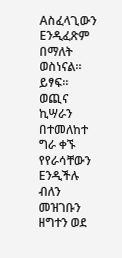Aስፈላጊውን Eንዲፈጽም በማለት ወስነናል። ይፃፍ።
ወጪና ኪሣራን በተመለከተ ግራ ቀኙ የየራሳቸውን Eንዲችሉ ብለን መዝገቡን ዘግተን ወደ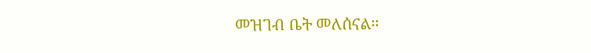መዝገብ ቤት መለሰናል።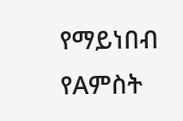የማይነበብ የAምስት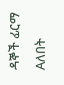ዳኞች ፊርማ Aለበት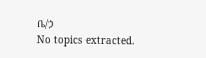ቤ/ኃ
No topics extracted.